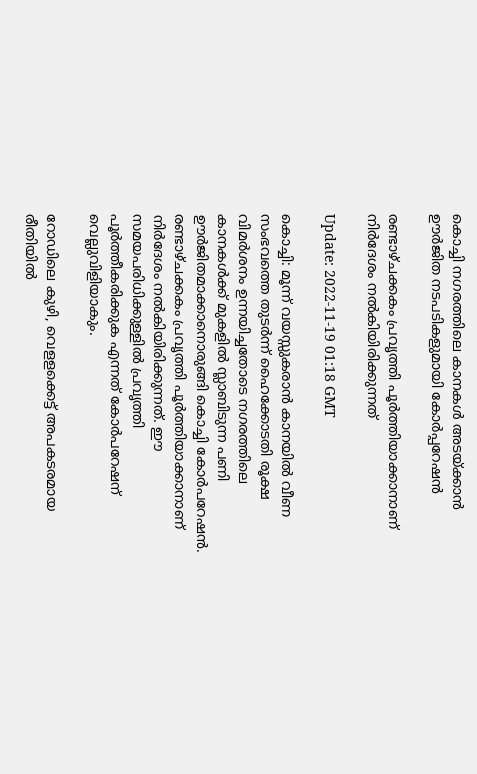കൊച്ചി നഗരത്തിലെ കാനകൾ അടയ്ക്കാൻ ഊർജിത നടപടികളുമായി കോർപ്പറേഷൻ

രണ്ടാഴ്ചക്കകം പ്രവൃത്തി പൂര്‍ത്തിയാക്കാനാണ് നിര്‍ദേശം നല്‍കിയിരിക്കുന്നത്

Update: 2022-11-19 01:18 GMT

കൊച്ചി: മൂന്ന് വയസ്സുകരാന്‍ കാനയില്‍ വീണ സംഭവത്തെ തുടർന്ന് ഹൈക്കോടതി രൂക്ഷ വിമർശനം ഉന്നയിച്ചതോടെ നഗരത്തിലെ കാനകള്‍ക്ക് മുകളില്‍ സ്ലാബിടുന്ന പണി ഊര്‍ജിതമാക്കാനൊരുങ്ങി കൊച്ചി കോര്‍പറേഷന്‍. രണ്ടാഴ്ചക്കകം പ്രവൃത്തി പൂര്‍ത്തിയാക്കാനാണ് നിര്‍ദേശം നല്‍കിയിരിക്കുന്നത്. ഈ സമയപരിധിക്കുള്ളിൽ പ്രവൃത്തി പൂർത്തീകരിക്കുക എന്നത് കോർപറേഷന് വെല്ലുവിളിയാകും.

റോഡിലെ കുഴി, വെളളക്കെട്ട് അപകടരമായ രീതിയില്‍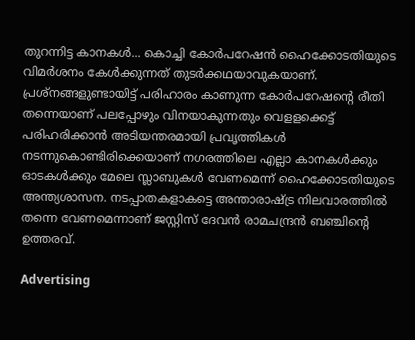തുറന്നിട്ട കാനകള്‍... കൊച്ചി കോര്‍പറേഷന്‍ ഹൈക്കോടതിയുടെ വിമര്‍ശനം കേള്‍ക്കുന്നത് തുടര്‍ക്കഥയാവുകയാണ്. പ്രശ്നങ്ങളുണ്ടായിട്ട് പരിഹാരം കാണുന്ന കോര്‍പറേഷന്‍റെ രീതി തന്നെയാണ് പലപ്പോഴും വിനയാകുന്നതും വെളളക്കെട്ട് പരിഹരിക്കാന്‍ അടിയന്തരമായി പ്രവൃത്തികള്‍ നടന്നുകൊണ്ടിരിക്കെയാണ് നഗരത്തിലെ എല്ലാ കാനകള്‍ക്കും ഓടകള്‍ക്കും മേലെ സ്ലാബുകള്‍ വേണമെന്ന് ഹൈക്കോടതിയുടെ അന്ത്യശാസന. നടപ്പാതകളാകട്ടെ അന്താരാഷ്ട്ര നിലവാരത്തില്‍ തന്നെ വേണമെന്നാണ് ജസ്റ്റിസ് ദേവന്‍ രാമചന്ദ്രന്‍ ബഞ്ചിന്‍റെ ഉത്തരവ്.

Advertising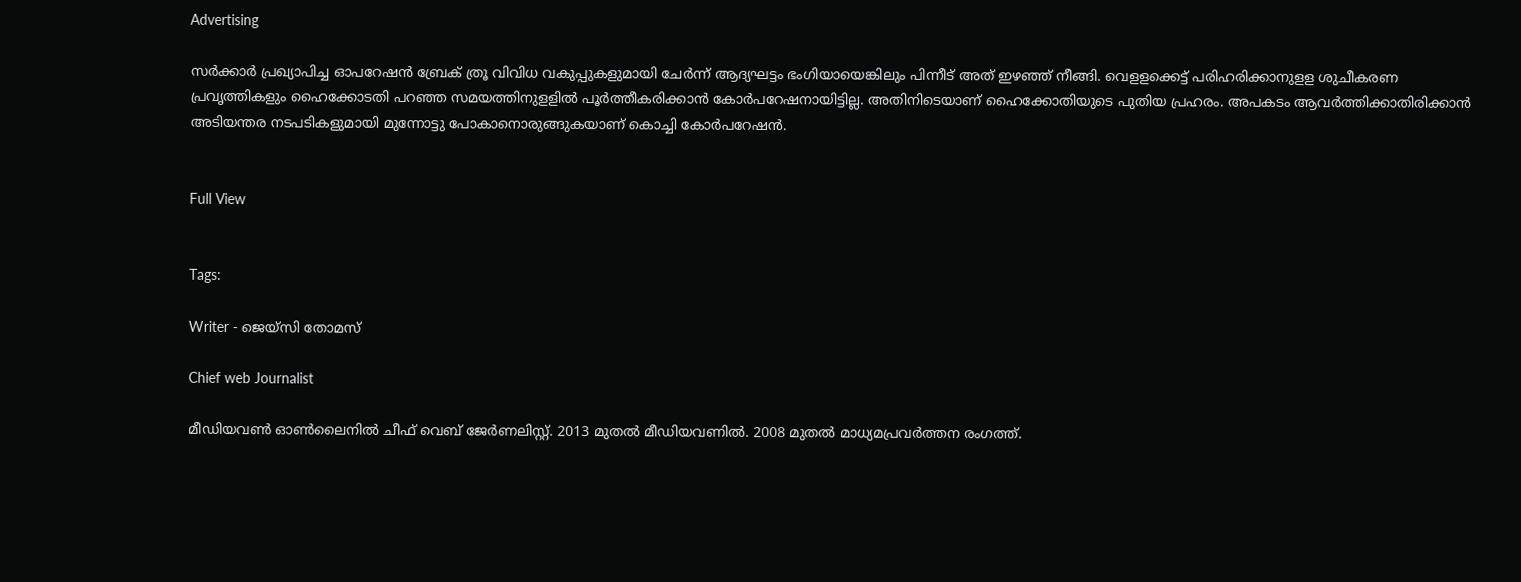Advertising

സര്‍ക്കാര്‍ പ്രഖ്യാപിച്ച ഓപറേഷന്‍ ബ്രേക് ത്രൂ വിവിധ വകുപ്പുകളുമായി ചേര്‍ന്ന് ആദ്യഘട്ടം ഭംഗിയായെങ്കിലും പിന്നീട് അത് ഇഴഞ്ഞ് നീങ്ങി. വെളളക്കെട്ട് പരിഹരിക്കാനുളള ശുചീകരണ പ്രവൃത്തികളും ഹൈക്കോടതി പറഞ്ഞ സമയത്തിനുളളില്‍ പൂര്‍ത്തീകരിക്കാന്‍ കോര്‍പറേഷനായിട്ടില്ല. അതിനിടെയാണ് ഹൈക്കോതിയുടെ പുതിയ പ്രഹരം. അപകടം ആവര്‍ത്തിക്കാതിരിക്കാന്‍ അടിയന്തര നടപടികളുമായി മുന്നോട്ടു പോകാനൊരുങ്ങുകയാണ് കൊച്ചി കോർപറേഷൻ.


Full View


Tags:

Writer - ജെയ്സി തോമസ്

Chief web Journalist

മീഡിയവൺ ഓൺലൈനിൽ ചീഫ് വെബ് ജേർണലിസ്റ്റ്. 2013 മുതൽ മീഡിയവണിൽ. 2008 മുതൽ മാധ്യമപ്രവർത്തന രംഗത്ത്.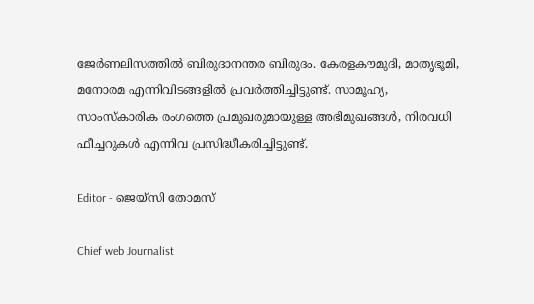ജേർണലിസത്തിൽ ബിരുദാനന്തര ബിരുദം. കേരളകൗമുദി, മാതൃഭൂമി, മനോരമ എന്നിവിടങ്ങളിൽ പ്രവർത്തിച്ചിട്ടുണ്ട്. സാമൂഹ്യ, സാംസ്‌കാരിക രംഗത്തെ പ്രമുഖരുമായുള്ള അഭിമുഖങ്ങൾ, നിരവധി ഫീച്ചറുകൾ എന്നിവ പ്രസിദ്ധീകരിച്ചിട്ടുണ്ട്.

Editor - ജെയ്സി തോമസ്

Chief web Journalist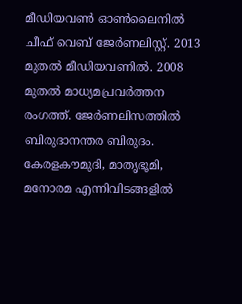മീഡിയവൺ ഓൺലൈനിൽ ചീഫ് വെബ് ജേർണലിസ്റ്റ്. 2013 മുതൽ മീഡിയവണിൽ. 2008 മുതൽ മാധ്യമപ്രവർത്തന രംഗത്ത്. ജേർണലിസത്തിൽ ബിരുദാനന്തര ബിരുദം. കേരളകൗമുദി, മാതൃഭൂമി, മനോരമ എന്നിവിടങ്ങളിൽ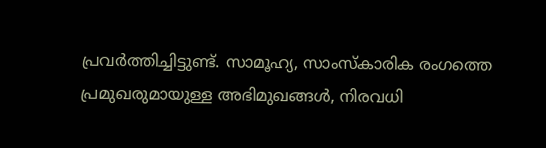പ്രവർത്തിച്ചിട്ടുണ്ട്. സാമൂഹ്യ, സാംസ്‌കാരിക രംഗത്തെ പ്രമുഖരുമായുള്ള അഭിമുഖങ്ങൾ, നിരവധി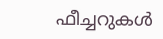ഫീച്ചറുകൾ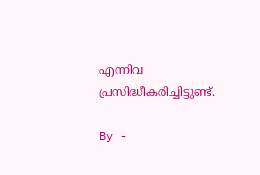എന്നിവ പ്രസിദ്ധീകരിച്ചിട്ടുണ്ട്.

By -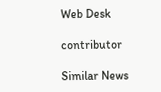Web Desk

contributor

Similar News